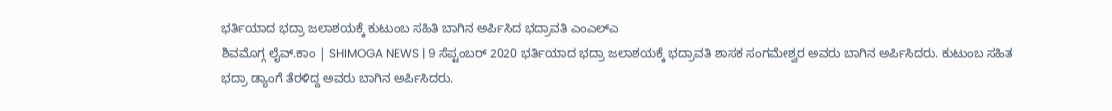ಭರ್ತಿಯಾದ ಭದ್ರಾ ಜಲಾಶಯಕ್ಕೆ ಕುಟುಂಬ ಸಹಿತಿ ಬಾಗಿನ ಅರ್ಪಿಸಿದ ಭದ್ರಾವತಿ ಎಂಎಲ್ಎ
ಶಿವಮೊಗ್ಗ ಲೈವ್.ಕಾಂ | SHIMOGA NEWS | 9 ಸೆಪ್ಟಂಬರ್ 2020 ಭರ್ತಿಯಾದ ಭದ್ರಾ ಜಲಾಶಯಕ್ಕೆ ಭದ್ರಾವತಿ ಶಾಸಕ ಸಂಗಮೇಶ್ವರ ಅವರು ಬಾಗಿನ ಅರ್ಪಿಸಿದರು. ಕುಟುಂಬ ಸಹಿತ ಭದ್ರಾ ಡ್ಯಾಂಗೆ ತೆರಳಿದ್ದ ಅವರು ಬಾಗಿನ ಅರ್ಪಿಸಿದರು.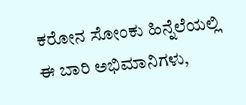ಕರೋನ ಸೋಂಕು ಹಿನ್ನೆಲೆಯಲ್ಲಿ ಈ ಬಾರಿ ಅಭಿಮಾನಿಗಳು,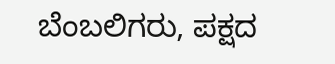ಬೆಂಬಲಿಗರು, ಪಕ್ಷದ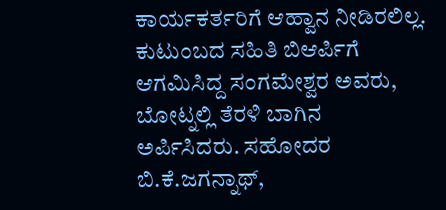ಕಾರ್ಯಕರ್ತರಿಗೆ ಆಹ್ವಾನ ನೀಡಿರಲಿಲ್ಲ. ಕುಟುಂಬದ ಸಹಿತಿ ಬಿಆರ್ಪಿಗೆ ಆಗಮಿಸಿದ್ದ ಸಂಗಮೇಶ್ವರ ಅವರು, ಬೋಟ್ನಲ್ಲಿ ತೆರಳಿ ಬಾಗಿನ ಅರ್ಪಿಸಿದರು. ಸಹೋದರ ಬಿ.ಕೆ.ಜಗನ್ನಾಥ್,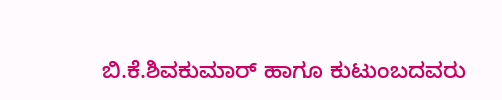ಬಿ.ಕೆ.ಶಿವಕುಮಾರ್ ಹಾಗೂ ಕುಟುಂಬದವರು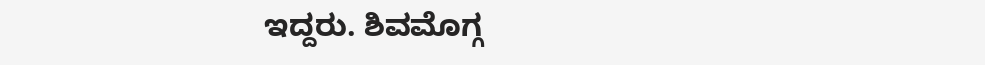ಇದ್ದರು. ಶಿವಮೊಗ್ಗ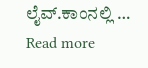ಲೈವ್.ಕಾಂನಲ್ಲಿ … Read more